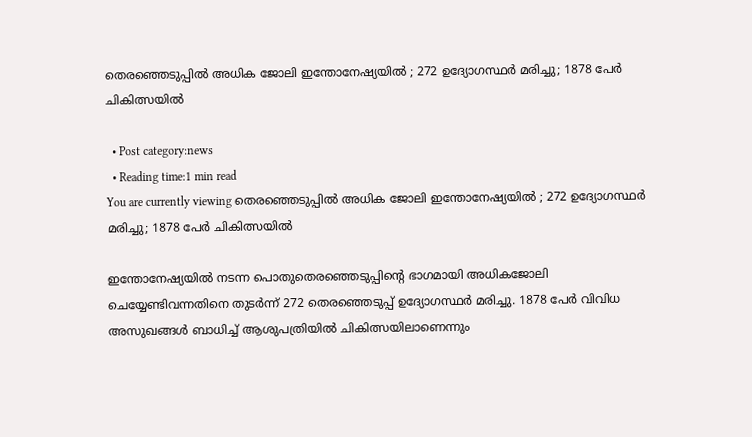തെരഞ്ഞെടുപ്പിൽ അധിക ജോലി ഇന്തോനേഷ്യയില്‍ ; 272 ഉദ്യോഗസ്ഥർ മരിച്ചു; 1878 പേർ ചികിത്സയിൽ

  • Post category:news
  • Reading time:1 min read
You are currently viewing തെരഞ്ഞെടുപ്പിൽ അധിക ജോലി ഇന്തോനേഷ്യയില്‍ ; 272 ഉദ്യോഗസ്ഥർ മരിച്ചു; 1878 പേർ ചികിത്സയിൽ

ഇന്തോനേഷ്യയില്‍ നടന്ന പൊതുതെരഞ്ഞെടുപ്പിന്‍റെ ഭാഗമായി അധികജോലി ചെയ്യേണ്ടിവന്നതിനെ തുടർന്ന്‌ 272 തെരഞ്ഞെടുപ്പ‌് ഉദ്യോഗസ്ഥർ മരിച്ചു. 1878 പേർ വിവിധ അസുഖങ്ങൾ ബാധിച്ച‌് ആശുപത്രിയിൽ ചികിത്സയിലാണെന്നും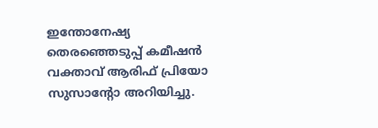ഇന്തോനേഷ്യ തെരഞ്ഞെടുപ്പ‌് കമീഷൻ വക്താവ‌് ആരിഫ‌് പ്രിയോ സുസാന്റോ അറിയിച്ചു.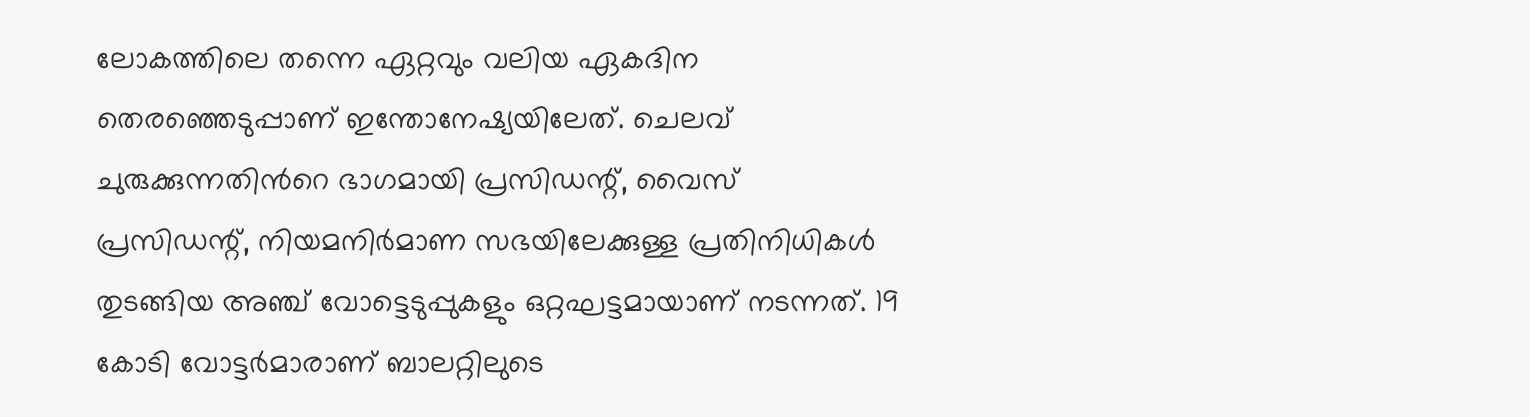ലോകത്തിലെ തന്നെ ഏറ്റവും വലിയ ഏകദിന തെരഞ്ഞെടുപ്പാണ‌് ഇന്തോനേഷ്യയിലേത‌്. ചെലവ‌് ചുരുക്കുന്നതിന്‍റെ ഭാഗമായി പ്രസിഡന്റ്, വൈസ് പ്രസിഡന്റ്, നിയമനിർമാണ സഭയിലേക്കുള്ള പ്രതിനിധികൾ തുടങ്ങിയ അഞ്ച് വോട്ടെടുപ്പുകളും ഒറ്റഘട്ടമായാണ‌് നടന്നത‌്. 19 കോടി വോട്ടർമാരാണ‌് ബാലറ്റിലുടെ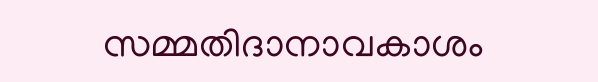സമ്മതിദാനാവകാശം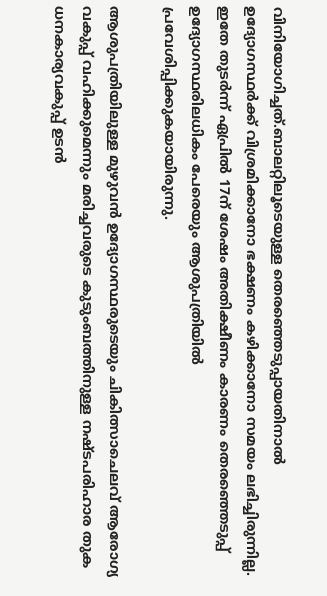വിനിയോഗിച്ചത‌്.ബാലറ്റിലൂടെയുള്ള തെരഞ്ഞെടുപ്പായതിനാൽ ഉദ്യോഗസ്ഥർക്ക‌് വിശ്രമിക്കാനോ ഭക്ഷണം കഴിക്കാനോ സമയം ലഭിച്ചിരുന്നില്ല. ഇതേ തുടർന്ന‌് ഏപ്രിൽ 17ന‌് ശേഷം അതിക്ഷീണം കാരണം തെരഞ്ഞെടുപ്പ‌് ഉദ്യോഗസ്ഥരിലധികം പേരെയും ആശുപത്രിയിൽ പ്രവേശിപ്പിക്കുകയായിരുന്നു.

ആശുപത്രിയിലുള്ള മുഴുവൻ ഉദ്യോഗസ്ഥരുടെയും ചികിത്സാചെലവ‌് ആരോഗ്യ വകുപ്പ‌് വഹിക്കുമെന്നും മരിച്ചവരുടെ കുടുംബത്തിനുള്ള നഷ‌്ടപരിഹാര തുക ധനകാര്യവകുപ്പ‌് ഉടൻ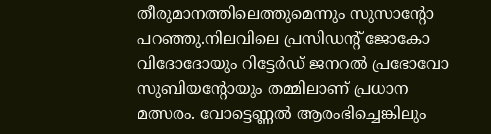തീരുമാനത്തിലെത്തുമെന്നും സുസാന്റോ പറഞ്ഞു.നിലവിലെ പ്രസിഡന്റ് ജോകോ വിദോദോയും റിട്ടേര്‍ഡ് ജനറല്‍ പ്രഭോവോ സുബിയന്റോയും തമ്മിലാണ് പ്രധാന മത്സരം. വോട്ടെണ്ണൽ ആരംഭിച്ചെങ്കിലും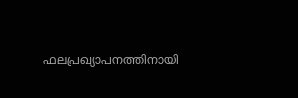ഫലപ്രഖ്യാപനത്തിനായി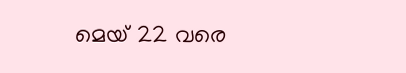മെയ‌് 22 വരെ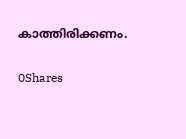കാത്തിരിക്കണം.

0Shares